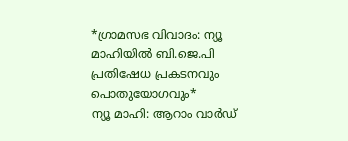*ഗ്രാമസഭ വിവാദം: ന്യൂ മാഹിയിൽ ബി.ജെ.പി പ്രതിഷേധ പ്രകടനവും പൊതുയോഗവും*
ന്യൂ മാഹി: ആറാം വാർഡ്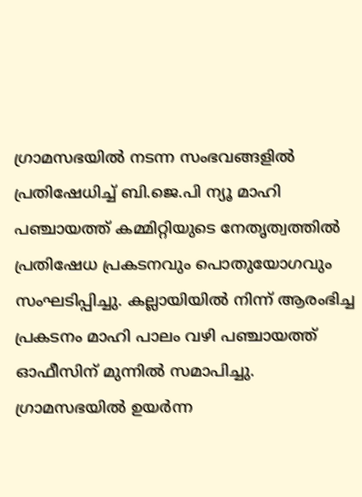ഗ്രാമസഭയിൽ നടന്ന സംഭവങ്ങളിൽ പ്രതിഷേധിച്ച് ബി.ജെ.പി ന്യൂ മാഹി പഞ്ചായത്ത് കമ്മിറ്റിയുടെ നേതൃത്വത്തിൽ പ്രതിഷേധ പ്രകടനവും പൊതുയോഗവും സംഘടിപ്പിച്ചു. കല്ലായിയിൽ നിന്ന് ആരംഭിച്ച പ്രകടനം മാഹി പാലം വഴി പഞ്ചായത്ത് ഓഫീസിന് മുന്നിൽ സമാപിച്ചു.
ഗ്രാമസഭയിൽ ഉയർന്ന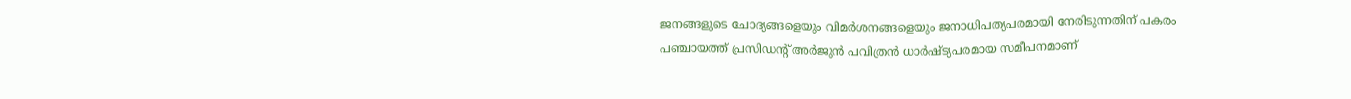ജനങ്ങളുടെ ചോദ്യങ്ങളെയും വിമർശനങ്ങളെയും ജനാധിപത്യപരമായി നേരിടുന്നതിന് പകരം പഞ്ചായത്ത് പ്രസിഡന്റ് അർജുൻ പവിത്രൻ ധാർഷ്ട്യപരമായ സമീപനമാണ്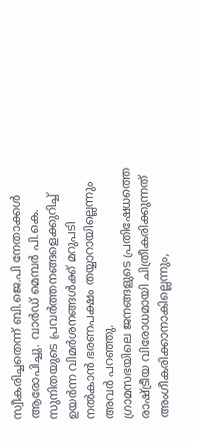സ്വീകരിച്ചതെന്ന് ബി.ജെ.പി നേതാക്കൾ ആരോപിച്ചു. വാർഡ് മെമ്പർ പി.കെ. സുനിതയുടെ പ്രവർത്തനങ്ങളെക്കുറിച്ച് ഉയർന്ന വിമർശനങ്ങൾക്ക് മറുപടി നൽകാൻ ഭരണപക്ഷം തയ്യാറായില്ലെന്നും അവർ പറഞ്ഞു.
ഗ്രാമസഭയിലെ ജനങ്ങളുടെ പ്രതിഷേധത്തെ രാഷ്ട്രീയ വിരോധമായി ചിത്രീകരിക്കുന്നത് അംഗീകരിക്കാനാകില്ലെന്നും,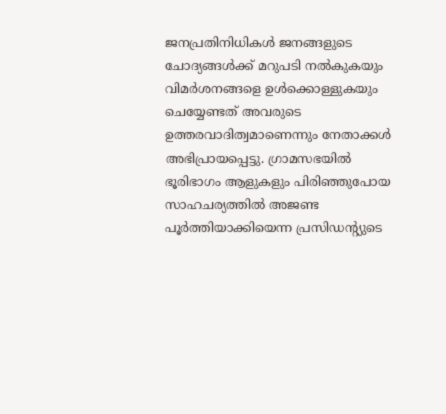ജനപ്രതിനിധികൾ ജനങ്ങളുടെ ചോദ്യങ്ങൾക്ക് മറുപടി നൽകുകയും വിമർശനങ്ങളെ ഉൾക്കൊള്ളുകയും ചെയ്യേണ്ടത് അവരുടെ ഉത്തരവാദിത്വമാണെന്നും നേതാക്കൾ അഭിപ്രായപ്പെട്ടു. ഗ്രാമസഭയിൽ ഭൂരിഭാഗം ആളുകളും പിരിഞ്ഞുപോയ സാഹചര്യത്തിൽ അജണ്ട പൂർത്തിയാക്കിയെന്ന പ്രസിഡന്റ്യുടെ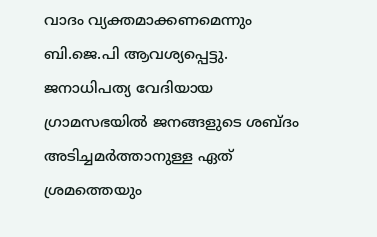വാദം വ്യക്തമാക്കണമെന്നും ബി.ജെ.പി ആവശ്യപ്പെട്ടു.
ജനാധിപത്യ വേദിയായ ഗ്രാമസഭയിൽ ജനങ്ങളുടെ ശബ്ദം അടിച്ചമർത്താനുള്ള ഏത് ശ്രമത്തെയും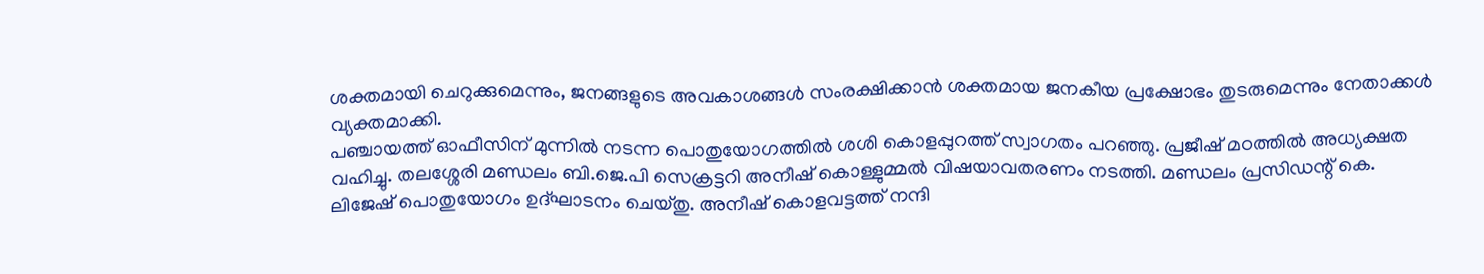ശക്തമായി ചെറുക്കുമെന്നും, ജനങ്ങളുടെ അവകാശങ്ങൾ സംരക്ഷിക്കാൻ ശക്തമായ ജനകീയ പ്രക്ഷോഭം തുടരുമെന്നും നേതാക്കൾ വ്യക്തമാക്കി.
പഞ്ചായത്ത് ഓഫീസിന് മുന്നിൽ നടന്ന പൊതുയോഗത്തിൽ ശശി കൊളപ്പുറത്ത് സ്വാഗതം പറഞ്ഞു. പ്രജീഷ് മഠത്തിൽ അധ്യക്ഷത വഹിച്ചു. തലശ്ശേരി മണ്ഡലം ബി.ജെ.പി സെക്രട്ടറി അനീഷ് കൊള്ളുമ്മൽ വിഷയാവതരണം നടത്തി. മണ്ഡലം പ്രസിഡന്റ് കെ. ലിജേഷ് പൊതുയോഗം ഉദ്ഘാടനം ചെയ്തു. അനീഷ് കൊളവട്ടത്ത് നന്ദി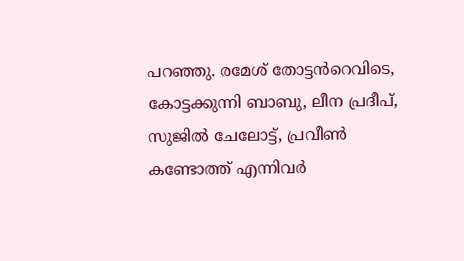പറഞ്ഞു. രമേശ് തോട്ടൻറെവിടെ, കോട്ടക്കുന്നി ബാബു, ലീന പ്രദീപ്, സുജിൽ ചേലോട്ട്, പ്രവീൺ കണ്ടോത്ത് എന്നിവർ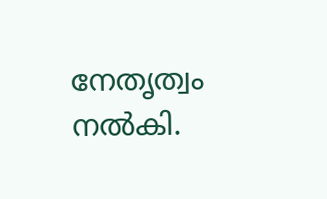നേതൃത്വം നൽകി.